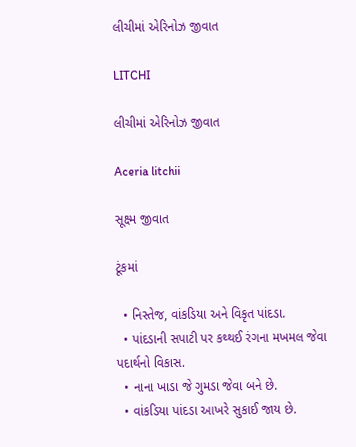લીચીમાં એરિનોઝ જીવાત

LITCHI

લીચીમાં એરિનોઝ જીવાત

Aceria litchii

સૂક્ષ્મ જીવાત

ટૂંકમાં

  • નિસ્તેજ, વાંકડિયા અને વિકૃત પાંદડા.
  • પાંદડાની સપાટી પર કથ્થઈ રંગના મખમલ જેવા પદાર્થનો વિકાસ.
  • નાના ખાડા જે ગુમડા જેવા બને છે.
  • વાંકડિયા પાંદડા આખરે સુકાઈ જાય છે.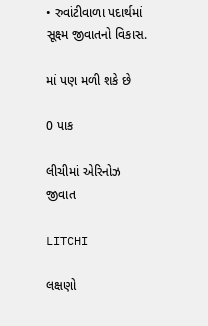• રુવાંટીવાળા પદાર્થમાં સૂક્ષ્મ જીવાતનો વિકાસ.

માં પણ મળી શકે છે

0 પાક

લીચીમાં એરિનોઝ જીવાત

LITCHI

લક્ષણો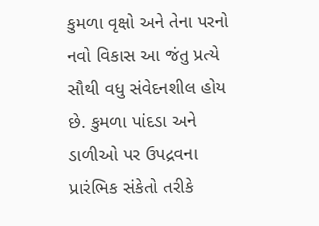કુમળા વૃક્ષો અને તેના પરનો નવો વિકાસ આ જંતુ પ્રત્યે સૌથી વધુ સંવેદનશીલ હોય છે. કુમળા પાંદડા અને ડાળીઓ પર ઉપદ્રવના પ્રારંભિક સંકેતો તરીકે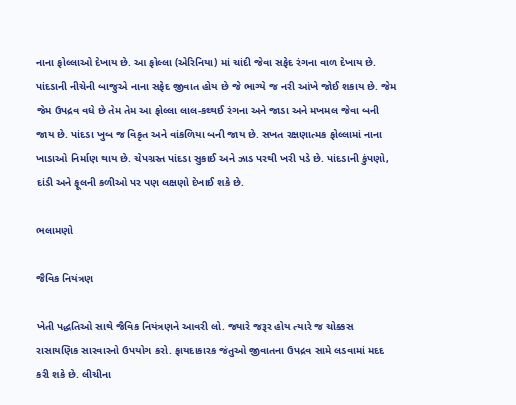નાના ફોલ્લાઓ દેખાય છે. આ ફોલ્લા (એરિનિયા) માં ચાંદી જેવા સફેદ રંગના વાળ દેખાય છે. પાંદડાની નીચેની બાજુએ નાના સફેદ જીવાત હોય છે જે ભાગ્યે જ નરી આંખે જોઈ શકાય છે. જેમ જેમ ઉપદ્રવ વધે છે તેમ તેમ આ ફોલ્લા લાલ-કથ્થઈ રંગના અને જાડા અને મખમલ જેવા બની જાય છે. પાંદડા ખુબ જ વિકૃત અને વાંકળિયા બની જાય છે. સખત રક્ષણાત્મક ફોલ્લામાં નાના ખાડાઓ નિર્માણ થાય છે. ચેપગ્રસ્ત પાંદડા સુકાઈ અને ઝાડ પરથી ખરી પડે છે. પાંદડાની કુંપણો, દાંડી અને ફૂલની કળીઓ પર પણ લક્ષણો દેખાઈ શકે છે.

ભલામણો

જૈવિક નિયંત્રણ

ખેતી પદ્ધતિઓ સાથે જૈવિક નિયંત્રણને આવરી લો. જ્યારે જરૂર હોય ત્યારે જ ચોક્કસ રાસાયણિક સારવારનો ઉપયોગ કરો. ફાયદાકારક જંતુઓ જીવાતના ઉપદ્રવ સામે લડવામાં મદદ કરી શકે છે. લીચીના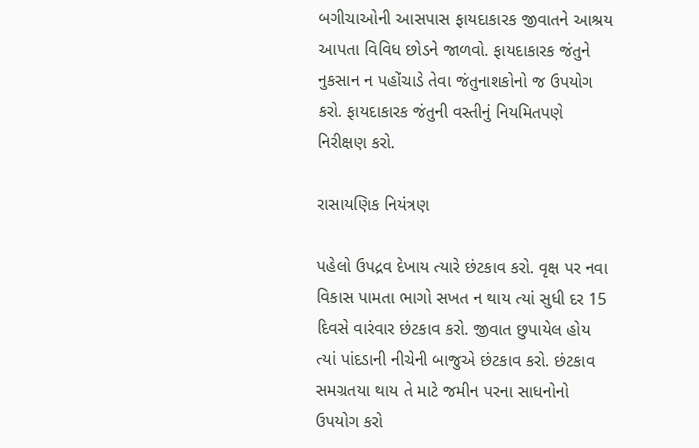બગીચાઓની આસપાસ ફાયદાકારક જીવાતને આશ્રય આપતા વિવિધ છોડને જાળવો. ફાયદાકારક જંતુને નુકસાન ન પહોંચાડે તેવા જંતુનાશકોનો જ ઉપયોગ કરો. ફાયદાકારક જંતુની વસ્તીનું નિયમિતપણે નિરીક્ષણ કરો.

રાસાયણિક નિયંત્રણ

પહેલો ઉપદ્રવ દેખાય ત્યારે છંટકાવ કરો. વૃક્ષ પર નવા વિકાસ પામતા ભાગો સખત ન થાય ત્યાં સુધી દર 15 દિવસે વારંવાર છંટકાવ કરો. જીવાત છુપાયેલ હોય ત્યાં પાંદડાની નીચેની બાજુએ છંટકાવ કરો. છંટકાવ સમગ્રતયા થાય તે માટે જમીન પરના સાધનોનો ઉપયોગ કરો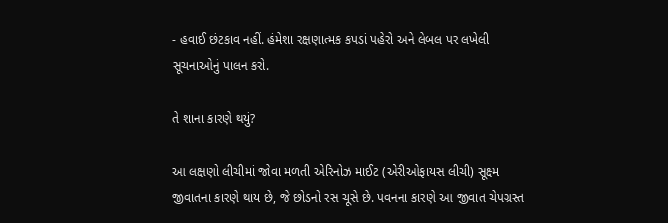- હવાઈ છંટકાવ નહીં. હંમેશા રક્ષણાત્મક કપડાં પહેરો અને લેબલ પર લખેલી સૂચનાઓનું પાલન કરો.

તે શાના કારણે થયું?

આ લક્ષણો લીચીમાં જોવા મળતી એરિનોઝ માઈટ (એરીઓફાયસ લીચી) સૂક્ષ્મ જીવાતના કારણે થાય છે, જે છોડનો રસ ચૂસે છે. પવનના કારણે આ જીવાત ચેપગ્રસ્ત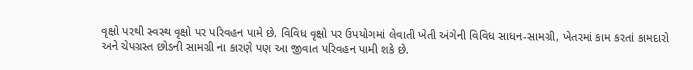વૃક્ષો પરથી સ્વસ્થ વૃક્ષો પર પરિવહન પામે છે. વિવિધ વૃક્ષો પર ઉપયોગમાં લેવાતી ખેતી અંગેની વિવિધ સાધન-સામગ્રી, ખેતરમાં કામ કરતાં કામદારો અને ચેપગ્રસ્ત છોડની સામગ્રી ના કારણે પણ આ જીવાત પરિવહન પામી શકે છે.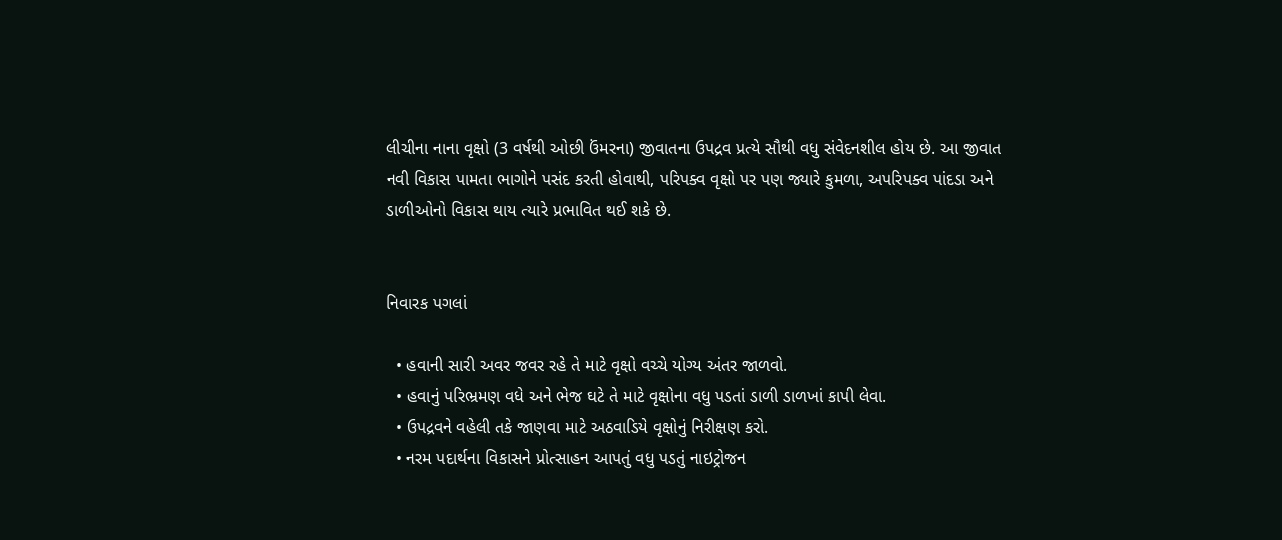લીચીના નાના વૃક્ષો (3 વર્ષથી ઓછી ઉંમરના) જીવાતના ઉપદ્રવ પ્રત્યે સૌથી વધુ સંવેદનશીલ હોય છે. આ જીવાત નવી વિકાસ પામતા ભાગોને પસંદ કરતી હોવાથી, પરિપક્વ વૃક્ષો પર પણ જ્યારે કુમળા, અપરિપક્વ પાંદડા અને ડાળીઓનો વિકાસ થાય ત્યારે પ્રભાવિત થઈ શકે છે.


નિવારક પગલાં

  • હવાની સારી અવર જવર રહે તે માટે વૃક્ષો વચ્ચે યોગ્ય અંતર જાળવો.
  • હવાનું પરિભ્રમણ વધે અને ભેજ ઘટે તે માટે વૃક્ષોના વધુ પડતાં ડાળી ડાળખાં કાપી લેવા.
  • ઉપદ્રવને વહેલી તકે જાણવા માટે અઠવાડિયે વૃક્ષોનું નિરીક્ષણ કરો.
  • નરમ પદાર્થના વિકાસને પ્રોત્સાહન આપતું વધુ પડતું નાઇટ્રોજન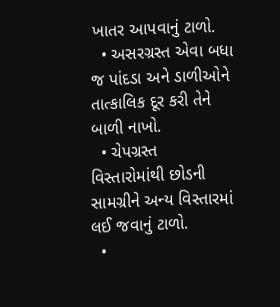ખાતર આપવાનું ટાળો.
  • અસરગ્રસ્ત એવા બધા જ પાંદડા અને ડાળીઓને તાત્કાલિક દૂર કરી તેને બાળી નાખો.
  • ચેપગ્રસ્ત વિસ્તારોમાંથી છોડની સામગ્રીને અન્ય વિસ્તારમાં લઈ જવાનું ટાળો.
  •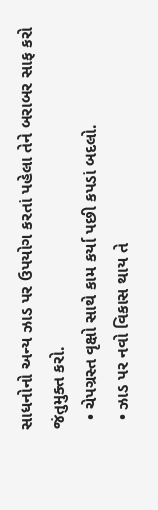સાધનોનો અન્ય ઝાડ પર ઉપયોગ કરતાં પહેલા તેને બરાબર સાફ કરો જંતુમુક્ત કરો.
  • ચેપગ્રસ્ત વૃક્ષો સાથે કામ કર્યા પછી કપડાં બદલો.
  • ઝાડ પર નવો વિકાસ થાય તે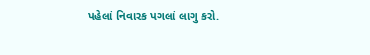પહેલાં નિવારક પગલાં લાગુ કરો.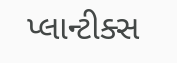પ્લાન્ટીક્સ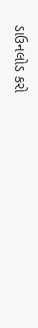ડાઉનલોડ કરો